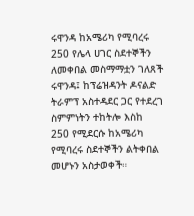ሩዋንዳ ከአሜሪካ የሚባረሩ 250 የሌላ ሀገር ስደተኞችን ለመቀበል መስማማቷን ገለጸች
ሩዋንዳ፤ ከፕሬዝዳንት ዶናልድ ትራምፕ አስተዳደር ጋር የተደረገ ስምምነትን ተከትሎ እስከ 250 የሚደርሱ ከአሜሪካ የሚባረሩ ስደተኞችን ልትቀበል መሆኑን አስታወቀች።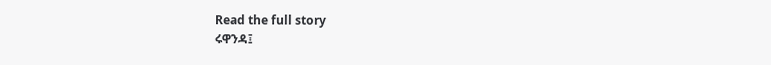Read the full story
ሩዋንዳ፤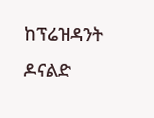ከፕሬዝዳንት ዶናልድ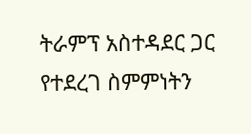ትራምፕ አስተዳደር ጋር የተደረገ ስምምነትን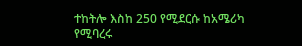ተከትሎ እስከ 250 የሚደርሱ ከአሜሪካ የሚባረሩ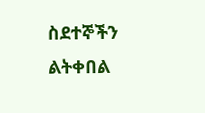ስደተኞችን ልትቀበል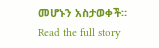መሆኑን አስታወቀች።
Read the full story